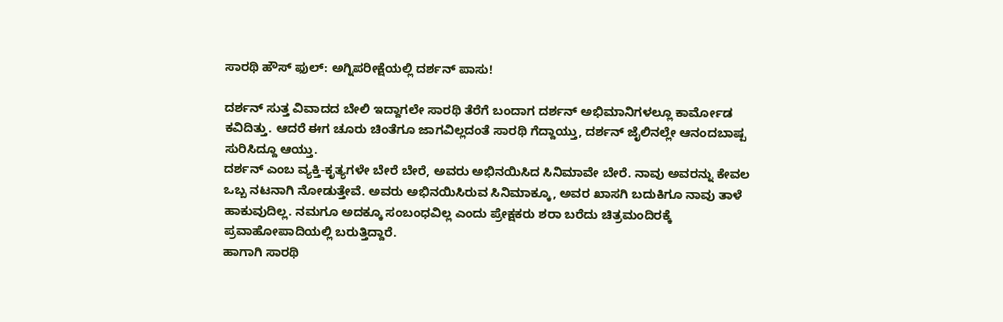ಸಾರಥಿ ಹೌಸ್ ಫುಲ್: ಅಗ್ನಿಪರೀಕ್ಷೆಯಲ್ಲಿ ದರ್ಶನ್ ಪಾಸು!

ದರ್ಶನ್ ಸುತ್ತ ವಿವಾದದ ಬೇಲಿ ಇದ್ದಾಗಲೇ ಸಾರಥಿ ತೆರೆಗೆ ಬಂದಾಗ ದರ್ಶನ್ ಅಭಿಮಾನಿಗಳಲ್ಲೂ ಕಾರ್ಮೋಡ ಕವಿದಿತ್ತು. ಆದರೆ ಈಗ ಚೂರು ಚಿಂತೆಗೂ ಜಾಗವಿಲ್ಲದಂತೆ ಸಾರಥಿ ಗೆದ್ದಾಯ್ತು, ದರ್ಶನ್ ಜೈಲಿನಲ್ಲೇ ಆನಂದಬಾಷ್ಪ ಸುರಿಸಿದ್ದೂ ಆಯ್ತು.
ದರ್ಶನ್ ಎಂಬ ವ್ಯಕ್ತಿ-ಕೃತ್ಯಗಳೇ ಬೇರೆ ಬೇರೆ, ಅವರು ಅಭಿನಯಿಸಿದ ಸಿನಿಮಾವೇ ಬೇರೆ. ನಾವು ಅವರನ್ನು ಕೇವಲ ಒಬ್ಬ ನಟನಾಗಿ ನೋಡುತ್ತೇವೆ. ಅವರು ಅಭಿನಯಿಸಿರುವ ಸಿನಿಮಾಕ್ಕೂ, ಅವರ ಖಾಸಗಿ ಬದುಕಿಗೂ ನಾವು ತಾಳೆ ಹಾಕುವುದಿಲ್ಲ. ನಮಗೂ ಅದಕ್ಕೂ ಸಂಬಂಧವಿಲ್ಲ ಎಂದು ಪ್ರೇಕ್ಷಕರು ಶರಾ ಬರೆದು ಚಿತ್ರಮಂದಿರಕ್ಕೆ ಪ್ರವಾಹೋಪಾದಿಯಲ್ಲಿ ಬರುತ್ತಿದ್ದಾರೆ.
ಹಾಗಾಗಿ ಸಾರಥಿ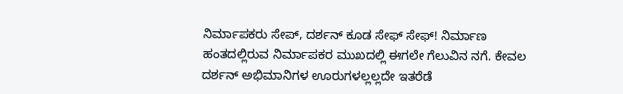ನಿರ್ಮಾಪಕರು ಸೇಪ್, ದರ್ಶನ್ ಕೂಡ ಸೇಫ್ ಸೇಫ್! ನಿರ್ಮಾಣ ಹಂತದಲ್ಲಿರುವ ನಿರ್ಮಾಪಕರ ಮುಖದಲ್ಲಿ ಈಗಲೇ ಗೆಲುವಿನ ನಗೆ. ಕೇವಲ ದರ್ಶನ್ ಅಭಿಮಾನಿಗಳ ಊರುಗಳಲ್ಲಲ್ಲದೇ ಇತರೆಡೆ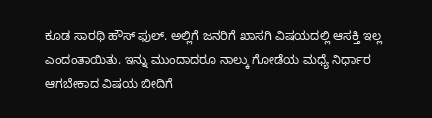ಕೂಡ ಸಾರಥಿ ಹೌಸ್ ಫುಲ್. ಅಲ್ಲಿಗೆ ಜನರಿಗೆ ಖಾಸಗಿ ವಿಷಯದಲ್ಲಿ ಆಸಕ್ತಿ ಇಲ್ಲ ಎಂದಂತಾಯಿತು. ಇನ್ನು ಮುಂದಾದರೂ ನಾಲ್ಕು ಗೋಡೆಯ ಮಧ್ಯೆ ನಿರ್ಧಾರ ಆಗಬೇಕಾದ ವಿಷಯ ಬೀದಿಗೆ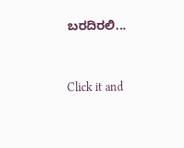ಬರದಿರಲಿ...


Click it and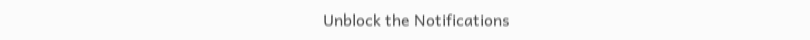Unblock the Notifications